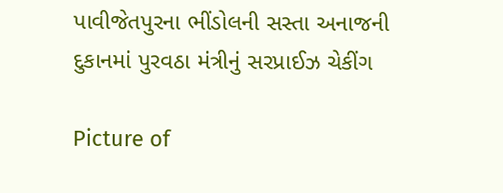પાવીજેતપુરના ભીંડોલની સસ્તા અનાજની દુકાનમાં પુરવઠા મંત્રીનું સરપ્રાઈઝ ચેકીંગ

Picture of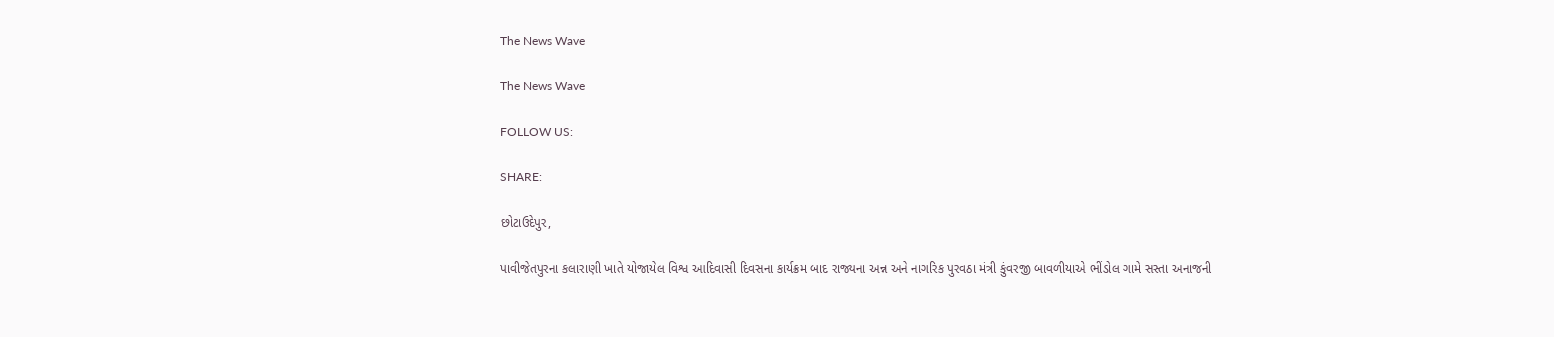The News Wave

The News Wave

FOLLOW US:

SHARE:

છોટાઉદેપુર,

પાવીજેતપુરના કલારાણી ખાતે યોજાયેલ વિશ્વ આદિવાસી દિવસના કાર્યક્રમ બાદ રાજ્યના અન્ન અને નાગરિક પુરવઠા મંત્રી કુંવરજી બાવળીયાએ ભીંડોલ ગામે સસ્તા અનાજની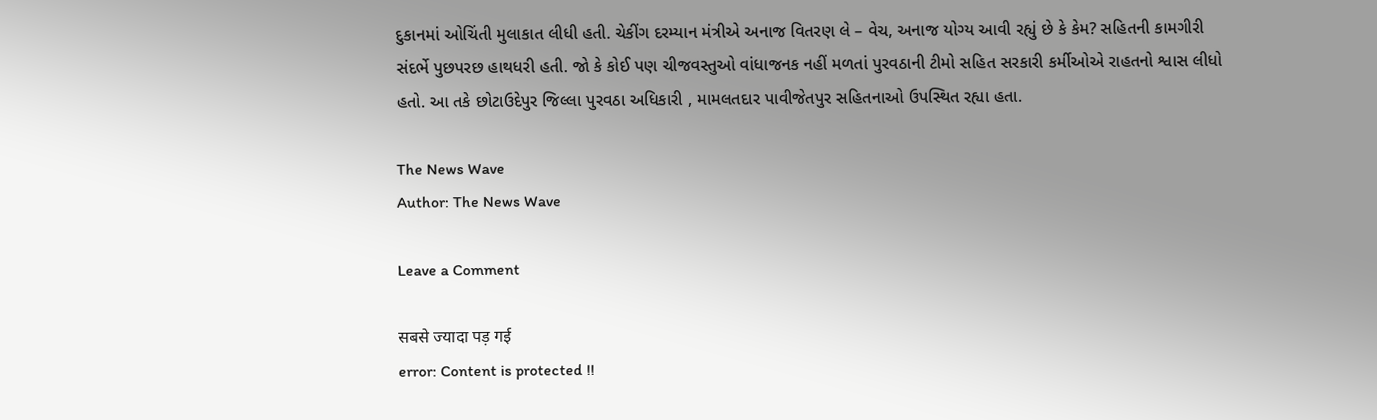દુકાનમાં ઓચિંતી મુલાકાત લીધી હતી. ચેકીંગ દરમ્યાન મંત્રીએ અનાજ વિતરણ લે – વેચ, અનાજ યોગ્ય આવી રહ્યું છે કે કેમ? સહિતની કામગીરી સંદર્ભે પુછપરછ હાથધરી હતી. જો કે કોઈ પણ ચીજવસ્તુઓ વાંધાજનક નહીં મળતાં પુરવઠાની ટીમો સહિત સરકારી કર્મીઓએ રાહતનો શ્વાસ લીધો હતો. આ તકે છોટાઉદેપુર જિલ્લા પુરવઠા અધિકારી , મામલતદાર પાવીજેતપુર સહિતનાઓ ઉપસ્થિત રહ્યા હતા.

The News Wave
Author: The News Wave

Leave a Comment

सबसे ज्यादा पड़ गई
error: Content is protected !!